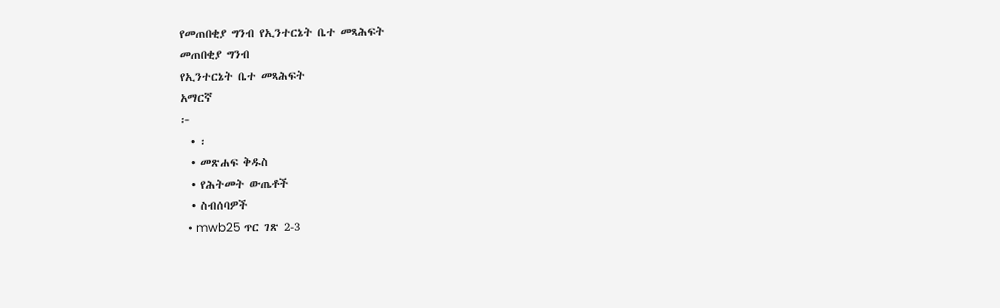የመጠበቂያ ግንብ የኢንተርኔት ቤተ መጻሕፍት
መጠበቂያ ግንብ
የኢንተርኔት ቤተ መጻሕፍት
አማርኛ
፦
  • ፡
  • መጽሐፍ ቅዱስ
  • የሕትመት ውጤቶች
  • ስብሰባዎች
  • mwb25 ጥር ገጽ 2-3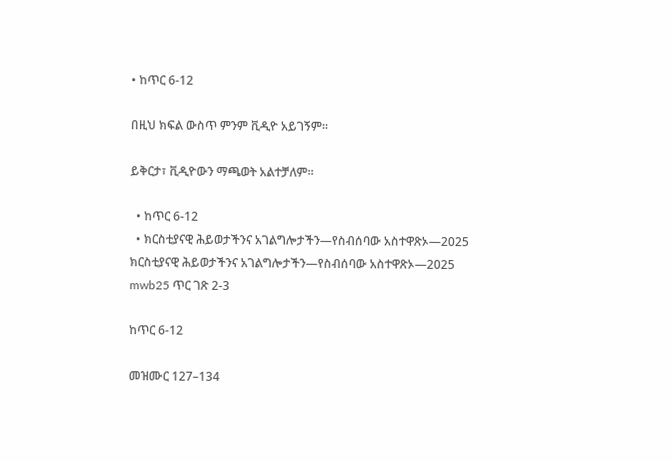• ከጥር 6-12

በዚህ ክፍል ውስጥ ምንም ቪዲዮ አይገኝም።

ይቅርታ፣ ቪዲዮውን ማጫወት አልተቻለም።

  • ከጥር 6-12
  • ክርስቲያናዊ ሕይወታችንና አገልግሎታችን—የስብሰባው አስተዋጽኦ—2025
ክርስቲያናዊ ሕይወታችንና አገልግሎታችን—የስብሰባው አስተዋጽኦ—2025
mwb25 ጥር ገጽ 2-3

ከጥር 6-12

መዝሙር 127–134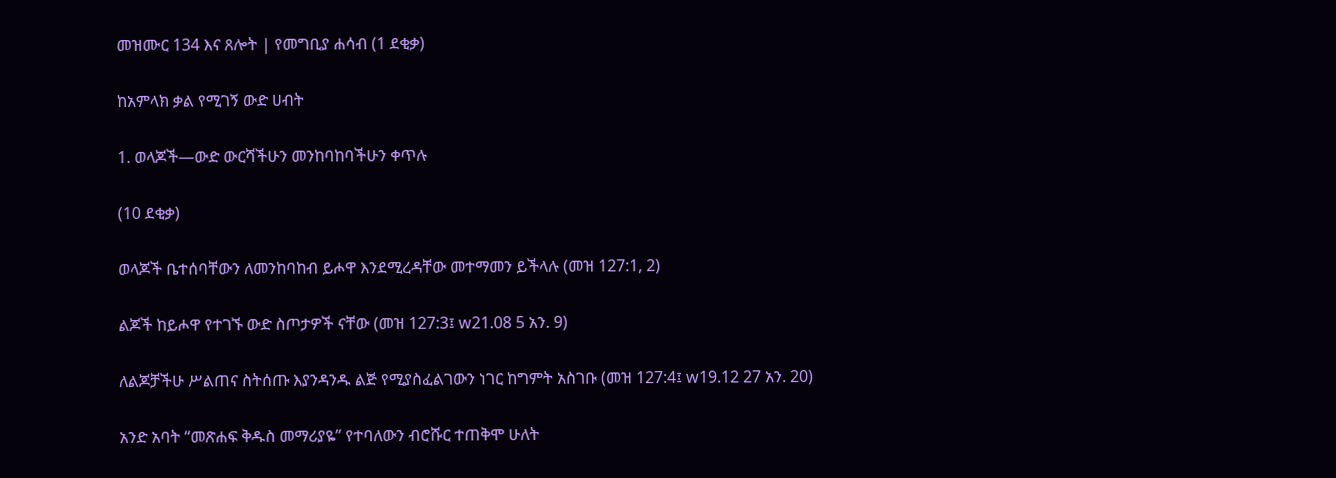መዝሙር 134 እና ጸሎት | የመግቢያ ሐሳብ (1 ደቂቃ)

ከአምላክ ቃል የሚገኝ ውድ ሀብት

1. ወላጆች—ውድ ውርሻችሁን መንከባከባችሁን ቀጥሉ

(10 ደቂቃ)

ወላጆች ቤተሰባቸውን ለመንከባከብ ይሖዋ እንደሚረዳቸው መተማመን ይችላሉ (መዝ 127:1, 2)

ልጆች ከይሖዋ የተገኙ ውድ ስጦታዎች ናቸው (መዝ 127:3፤ w21.08 5 አን. 9)

ለልጆቻችሁ ሥልጠና ስትሰጡ እያንዳንዱ ልጅ የሚያስፈልገውን ነገር ከግምት አስገቡ (መዝ 127:4፤ w19.12 27 አን. 20)

አንድ አባት “መጽሐፍ ቅዱስ መማሪያዬ” የተባለውን ብሮሹር ተጠቅሞ ሁለት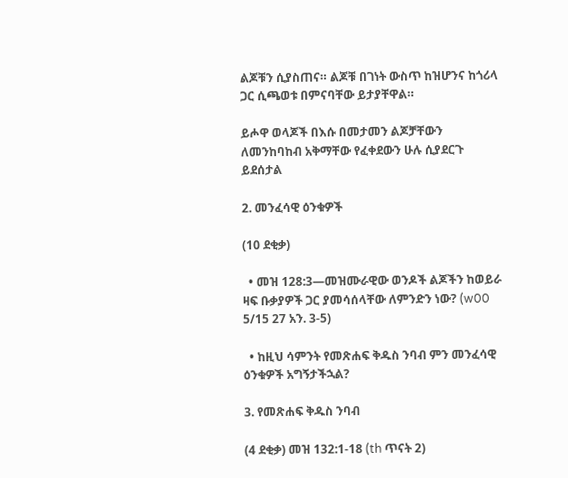ልጆቹን ሲያስጠና። ልጆቹ በገነት ውስጥ ከዝሆንና ከጎሪላ ጋር ሲጫወቱ በምናባቸው ይታያቸዋል።

ይሖዋ ወላጆች በእሱ በመታመን ልጆቻቸውን ለመንከባከብ አቅማቸው የፈቀደውን ሁሉ ሲያደርጉ ይደሰታል

2. መንፈሳዊ ዕንቁዎች

(10 ደቂቃ)

  • መዝ 128:3—መዝሙራዊው ወንዶች ልጆችን ከወይራ ዛፍ ቡቃያዎች ጋር ያመሳሰላቸው ለምንድን ነው? (w00 5/15 27 አን. 3-5)

  • ከዚህ ሳምንት የመጽሐፍ ቅዱስ ንባብ ምን መንፈሳዊ ዕንቁዎች አግኝታችኋል?

3. የመጽሐፍ ቅዱስ ንባብ

(4 ደቂቃ) መዝ 132:1-18 (th ጥናት 2)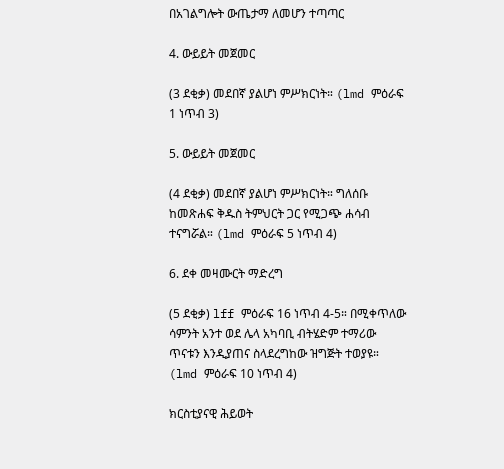በአገልግሎት ውጤታማ ለመሆን ተጣጣር

4. ውይይት መጀመር

(3 ደቂቃ) መደበኛ ያልሆነ ምሥክርነት። (lmd ምዕራፍ 1 ነጥብ 3)

5. ውይይት መጀመር

(4 ደቂቃ) መደበኛ ያልሆነ ምሥክርነት። ግለሰቡ ከመጽሐፍ ቅዱስ ትምህርት ጋር የሚጋጭ ሐሳብ ተናግሯል። (lmd ምዕራፍ 5 ነጥብ 4)

6. ደቀ መዛሙርት ማድረግ

(5 ደቂቃ) lff ምዕራፍ 16 ነጥብ 4-5። በሚቀጥለው ሳምንት አንተ ወደ ሌላ አካባቢ ብትሄድም ተማሪው ጥናቱን እንዲያጠና ስላደረግከው ዝግጅት ተወያዩ። (lmd ምዕራፍ 10 ነጥብ 4)

ክርስቲያናዊ ሕይወት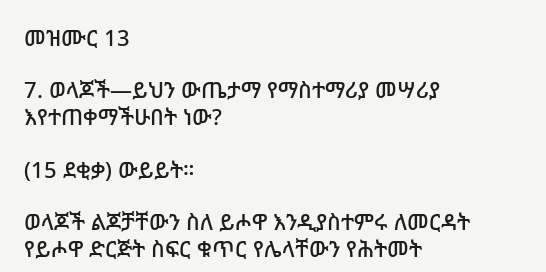መዝሙር 13

7. ወላጆች—ይህን ውጤታማ የማስተማሪያ መሣሪያ እየተጠቀማችሁበት ነው?

(15 ደቂቃ) ውይይት።

ወላጆች ልጆቻቸውን ስለ ይሖዋ እንዲያስተምሩ ለመርዳት የይሖዋ ድርጅት ስፍር ቁጥር የሌላቸውን የሕትመት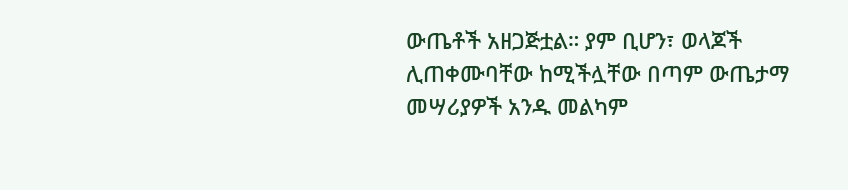ውጤቶች አዘጋጅቷል። ያም ቢሆን፣ ወላጆች ሊጠቀሙባቸው ከሚችሏቸው በጣም ውጤታማ መሣሪያዎች አንዱ መልካም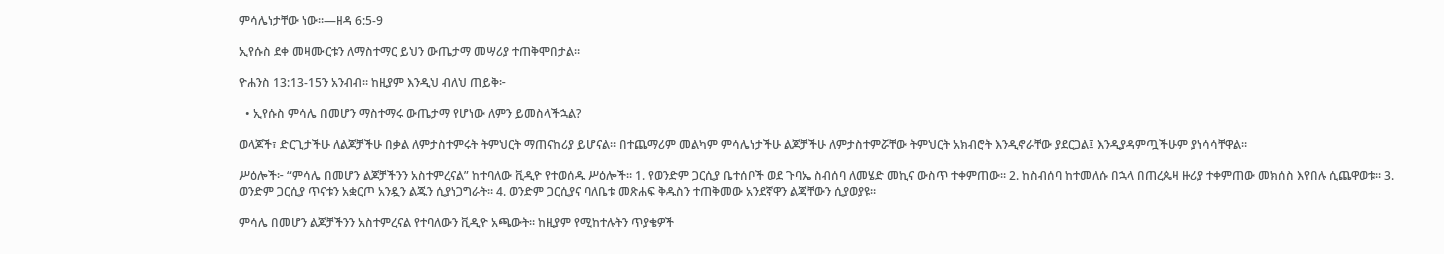ምሳሌነታቸው ነው።—ዘዳ 6:5-9

ኢየሱስ ደቀ መዛሙርቱን ለማስተማር ይህን ውጤታማ መሣሪያ ተጠቅሞበታል።

ዮሐንስ 13:13-15ን አንብብ። ከዚያም እንዲህ ብለህ ጠይቅ፦

  • ኢየሱስ ምሳሌ በመሆን ማስተማሩ ውጤታማ የሆነው ለምን ይመስላችኋል?

ወላጆች፣ ድርጊታችሁ ለልጆቻችሁ በቃል ለምታስተምሩት ትምህርት ማጠናከሪያ ይሆናል። በተጨማሪም መልካም ምሳሌነታችሁ ልጆቻችሁ ለምታስተምሯቸው ትምህርት አክብሮት እንዲኖራቸው ያደርጋል፤ እንዲያዳምጧችሁም ያነሳሳቸዋል።

ሥዕሎች፦ “ምሳሌ በመሆን ልጆቻችንን አስተምረናል” ከተባለው ቪዲዮ የተወሰዱ ሥዕሎች። 1. የወንድም ጋርሲያ ቤተሰቦች ወደ ጉባኤ ስብሰባ ለመሄድ መኪና ውስጥ ተቀምጠው። 2. ከስብሰባ ከተመለሱ በኋላ በጠረጴዛ ዙሪያ ተቀምጠው መክሰስ እየበሉ ሲጨዋወቱ። 3. ወንድም ጋርሲያ ጥናቱን አቋርጦ አንዷን ልጁን ሲያነጋግራት። 4. ወንድም ጋርሲያና ባለቤቱ መጽሐፍ ቅዱስን ተጠቅመው አንደኛዋን ልጃቸውን ሲያወያዩ።

ምሳሌ በመሆን ልጆቻችንን አስተምረናል የተባለውን ቪዲዮ አጫውት። ከዚያም የሚከተሉትን ጥያቄዎች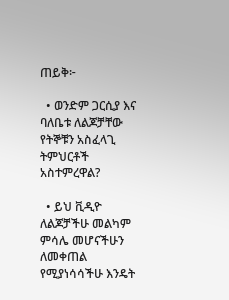ጠይቅ፦

  • ወንድም ጋርሲያ እና ባለቤቱ ለልጆቻቸው የትኞቹን አስፈላጊ ትምህርቶች አስተምረዋል?

  • ይህ ቪዲዮ ለልጆቻችሁ መልካም ምሳሌ መሆናችሁን ለመቀጠል የሚያነሳሳችሁ እንዴት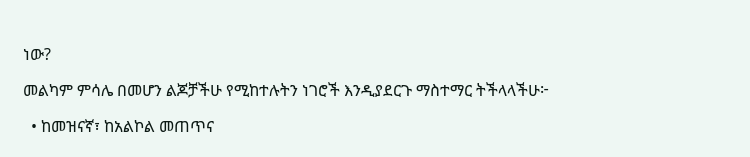ነው?

መልካም ምሳሌ በመሆን ልጆቻችሁ የሚከተሉትን ነገሮች እንዲያደርጉ ማስተማር ትችላላችሁ፦

  • ከመዝናኛ፣ ከአልኮል መጠጥና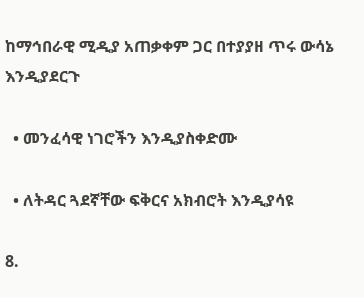ከማኅበራዊ ሚዲያ አጠቃቀም ጋር በተያያዘ ጥሩ ውሳኔ እንዲያደርጉ

  • መንፈሳዊ ነገሮችን እንዲያስቀድሙ

  • ለትዳር ጓደኛቸው ፍቅርና አክብሮት እንዲያሳዩ

8.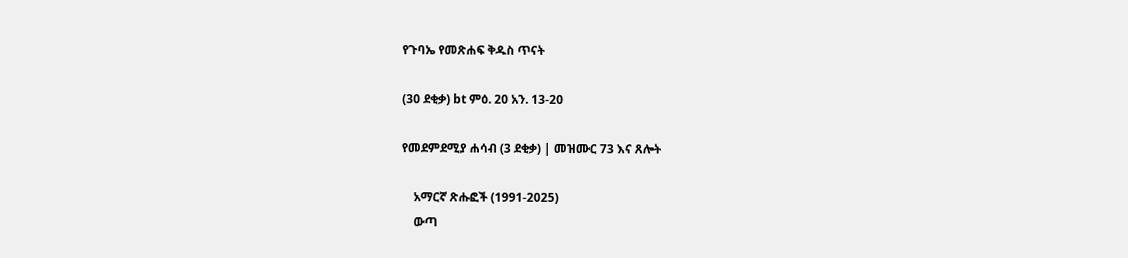የጉባኤ የመጽሐፍ ቅዱስ ጥናት

(30 ደቂቃ) bt ምዕ. 20 አን. 13-20

የመደምደሚያ ሐሳብ (3 ደቂቃ) | መዝሙር 73 እና ጸሎት

    አማርኛ ጽሑፎች (1991-2025)
    ውጣ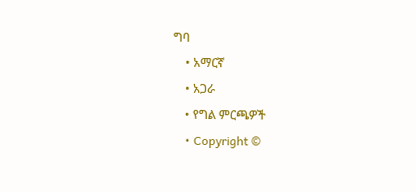ግባ
    • አማርኛ
    • አጋራ
    • የግል ምርጫዎች
    • Copyright ©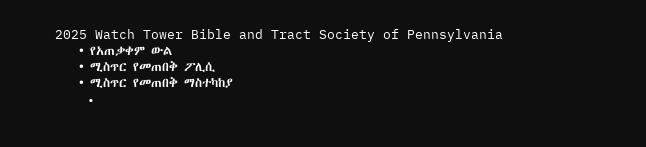2025 Watch Tower Bible and Tract Society of Pennsylvania
    • የአጠቃቀም ውል
    • ሚስጥር የመጠበቅ ፖሊሲ
    • ሚስጥር የመጠበቅ ማስተካከያ
    •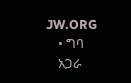JW.ORG
    • ግባ
    አጋራ